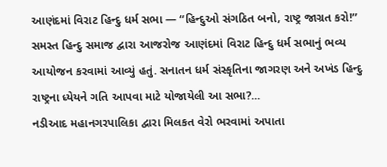આણંદમાં વિરાટ હિન્દુ ધર્મ સભા — “હિન્દુઓ સંગઠિત બનો, રાષ્ટ્ર જાગ્રત કરો!”
સમસ્ત હિન્દુ સમાજ દ્વારા આજરોજ આણંદમાં વિરાટ હિન્દુ ધર્મ સભાનું ભવ્ય આયોજન કરવામાં આવ્યું હતું. સનાતન ધર્મ સંસ્કૃતિના જાગરણ અને અખંડ હિન્દુ રાષ્ટ્રના ધ્યેયને ગતિ આપવા માટે યોજાયેલી આ સભા?...
નડીઆદ મહાનગરપાલિકા દ્વારા મિલકત વેરો ભરવામાં અપાતા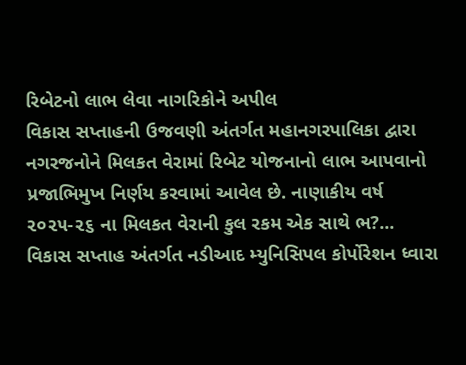રિબેટનો લાભ લેવા નાગરિકોને અપીલ
વિકાસ સપ્તાહની ઉજવણી અંતર્ગત મહાનગરપાલિકા દ્વારા નગરજનોને મિલકત વેરામાં રિબેટ યોજનાનો લાભ આપવાનો પ્રજાભિમુખ નિર્ણય કરવામાં આવેલ છે. નાણાકીય વર્ષ ૨૦૨૫-૨૬ ના મિલકત વેરાની કુલ રકમ એક સાથે ભ?...
વિકાસ સપ્તાહ અંતર્ગત નડીઆદ મ્યુનિસિપલ કોર્પોરેશન ધ્વારા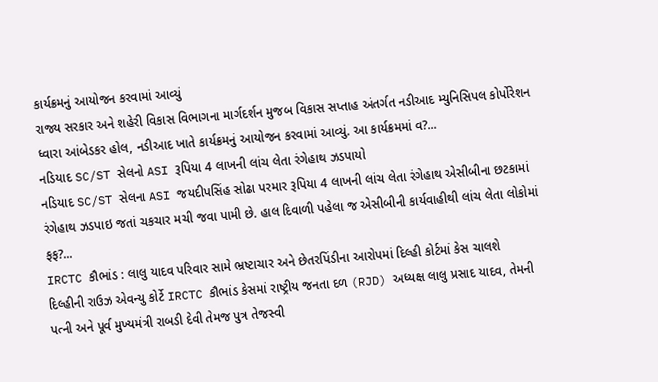કાર્યક્રમનું આયોજન કરવામાં આવ્યું
રાજ્ય સરકાર અને શહેરી વિકાસ વિભાગના માર્ગદર્શન મુજબ વિકાસ સપ્તાહ અંતર્ગત નડીઆદ મ્યુનિસિપલ કોર્પોરેશન ધ્વારા આંબેડકર હોલ, નડીઆદ ખાતે કાર્યક્રમનું આયોજન કરવામાં આવ્યું. આ કાર્યક્રમમાં વ?...
નડિયાદ SC/ST સેલનો ASI રૂપિયા 4 લાખની લાંચ લેતા રંગેહાથ ઝડપાયો
નડિયાદ SC/ST સેલના ASI જયદીપસિંહ સોઢા પરમાર રૂપિયા 4 લાખની લાંચ લેતા રંગેહાથ એસીબીના છટકામાં રંગેહાથ ઝડપાઇ જતાં ચકચાર મચી જવા પામી છે. હાલ દિવાળી પહેલા જ એસીબીની કાર્યવાહીથી લાંચ લેતા લોકોમાં ફફ?...
IRCTC કૌભાંડ : લાલુ યાદવ પરિવાર સામે ભ્રષ્ટાચાર અને છેતરપિંડીના આરોપમાં દિલ્હી કોર્ટમાં કેસ ચાલશે
દિલ્હીની રાઉઝ એવન્યુ કોર્ટે IRCTC કૌભાંડ કેસમાં રાષ્ટ્રીય જનતા દળ (RJD) અધ્યક્ષ લાલુ પ્રસાદ યાદવ, તેમની પત્ની અને પૂર્વ મુખ્યમંત્રી રાબડી દેવી તેમજ પુત્ર તેજસ્વી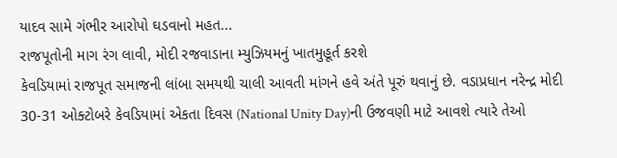યાદવ સામે ગંભીર આરોપો ઘડવાનો મહત...
રાજપૂતોની માગ રંગ લાવી, મોદી રજવાડાના મ્યુઝિયમનું ખાતમુહૂર્ત કરશે
કેવડિયામાં રાજપૂત સમાજની લાંબા સમયથી ચાલી આવતી માંગને હવે અંતે પૂરું થવાનું છે. વડાપ્રધાન નરેન્દ્ર મોદી 30-31 ઓક્ટોબરે કેવડિયામાં એકતા દિવસ (National Unity Day)ની ઉજવણી માટે આવશે ત્યારે તેઓ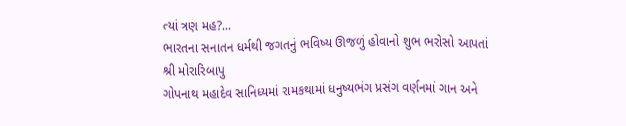ત્યાં ત્રણ મહ?...
ભારતના સનાતન ધર્મથી જગતનું ભવિષ્ય ઊજળું હોવાનો શુભ ભરોસો આપતાં શ્રી મોરારિબાપુ
ગોપનાથ મહાદેવ સાનિધ્યમાં રામકથામાં ધનુષ્યભંગ પ્રસંગ વર્ણનમાં ગાન અને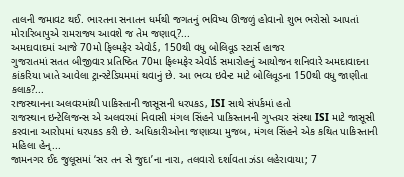તાલની જમાવટ થઈ. ભારતના સનાતન ધર્મથી જગતનું ભવિષ્ય ઊજળું હોવાનો શુભ ભરોસો આપતાં મોરારિબાપુએ રામરાજ્ય આવશે જ તેમ જણાવ્?...
અમદાવાદમાં આજે 70મો ફિલ્મફેર એવોર્ડ, 150થી વધુ બોલિવૂડ સ્ટાર્સ હાજર
ગુજરાતમાં સતત બીજીવાર પ્રતિષ્ઠિત 70મા ફિલ્મફેર એવોર્ડ સમારોહનું આયોજન શનિવારે અમદાવાદના કાંકરિયા ખાતે આવેલા ટ્રાન્સ્ટેડિયમમાં થવાનું છે. આ ભવ્ય ઇવેન્ટ માટે બોલિવૂડના 150થી વધુ જાણીતા કલાક?...
રાજસ્થાનના અલવરમાંથી પાકિસ્તાની જાસૂસની ધરપકડ, ISI સાથે સંપર્કમાં હતો
રાજસ્થાન ઇન્ટેલિજન્સ એ અલવરમાં નિવાસી મંગલ સિંહને પાકિસ્તાનની ગુપ્તચર સંસ્થા ISI માટે જાસૂસી કરવાના આરોપમાં ધરપકડ કરી છે. અધિકારીઓના જણાવ્યા મુજબ, મંગલ સિંહને એક કથિત પાકિસ્તાની મહિલા હેન્...
જામનગર ઈદ જુલૂસમાં ‘સર તન સે જુદા’ના નારા, તલવારો દર્શાવતા ઝંડા લહેરાવાયા; 7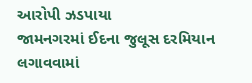આરોપી ઝડપાયા
જામનગરમાં ઈદના જુલૂસ દરમિયાન લગાવવામાં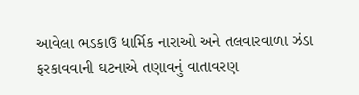આવેલા ભડકાઉ ધાર્મિક નારાઓ અને તલવારવાળા ઝંડા ફરકાવવાની ઘટનાએ તણાવનું વાતાવરણ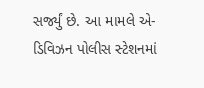સર્જ્યું છે. આ મામલે એ-ડિવિઝન પોલીસ સ્ટેશનમાં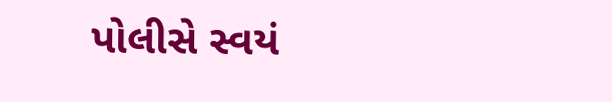પોલીસે સ્વયં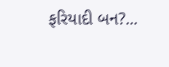ફરિયાદી બન?...